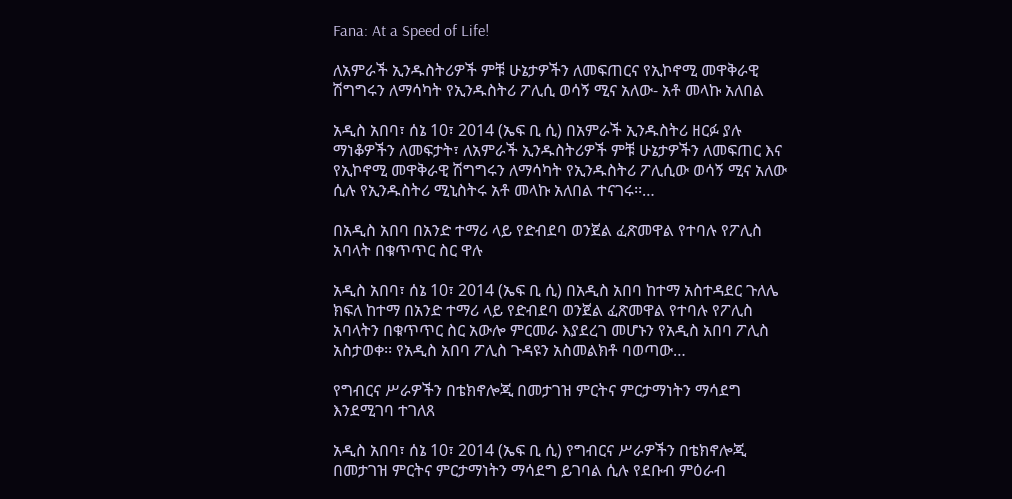Fana: At a Speed of Life!

ለአምራች ኢንዱስትሪዎች ምቹ ሁኔታዎችን ለመፍጠርና የኢኮኖሚ መዋቅራዊ ሽግግሩን ለማሳካት የኢንዱስትሪ ፖሊሲ ወሳኝ ሚና አለው- አቶ መላኩ አለበል

አዲስ አበባ፣ ሰኔ 10፣ 2014 (ኤፍ ቢ ሲ) በአምራች ኢንዱስትሪ ዘርፉ ያሉ ማነቆዎችን ለመፍታት፣ ለአምራች ኢንዱስትሪዎች ምቹ ሁኔታዎችን ለመፍጠር እና የኢኮኖሚ መዋቅራዊ ሽግግሩን ለማሳካት የኢንዱስትሪ ፖሊሲው ወሳኝ ሚና አለው ሲሉ የኢንዱስትሪ ሚኒስትሩ አቶ መላኩ አለበል ተናገሩ፡፡…

በአዲስ አበባ በአንድ ተማሪ ላይ የድብደባ ወንጀል ፈጽመዋል የተባሉ የፖሊስ አባላት በቁጥጥር ስር ዋሉ

አዲስ አበባ፣ ሰኔ 10፣ 2014 (ኤፍ ቢ ሲ) በአዲስ አበባ ከተማ አስተዳደር ጉለሌ ክፍለ ከተማ በአንድ ተማሪ ላይ የድብደባ ወንጀል ፈጽመዋል የተባሉ የፖሊስ አባላትን በቁጥጥር ስር አውሎ ምርመራ እያደረገ መሆኑን የአዲስ አበባ ፖሊስ አስታወቀ፡፡ የአዲስ አበባ ፖሊስ ጉዳዩን አስመልክቶ ባወጣው…

የግብርና ሥራዎችን በቴክኖሎጂ በመታገዝ ምርትና ምርታማነትን ማሳደግ እንደሚገባ ተገለጸ

አዲስ አበባ፣ ሰኔ 10፣ 2014 (ኤፍ ቢ ሲ) የግብርና ሥራዎችን በቴክኖሎጂ በመታገዝ ምርትና ምርታማነትን ማሳደግ ይገባል ሲሉ የደቡብ ምዕራብ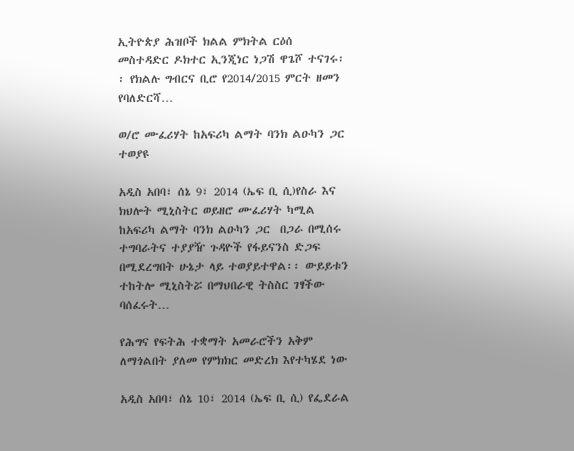ኢትዮጵያ ሕዝቦች ክልል ምክትል ርዕሰ መስተዳድር ዶክተር ኢንጂነር ነጋሽ ዋጌሾ ተናገሩ፡፡ የክልሉ ግብርና ቢሮ የ2014/2015 ምርት ዘመን የባለድርሻ…

ወ/ሮ ሙፈሪሃት ከአፍሪካ ልማት ባንክ ልዑካን ጋር  ተወያዩ

አዲስ አበባ፣ ሰኔ 9፣ 2014 (ኤፍ ቢ ሲ)የስራ እና ክህሎት ሚኒስትር ወይዘሮ ሙፈሪሃት ካሚል  ከአፍሪካ ልማት ባንክ ልዑካን ጋር  በጋራ በሚሰሩ ተግባራትና ተያያዥ ጉዳዮች የፋይናንስ ድጋፍ በሚደረግበት ሁኔታ ላይ ተወያይተዋል፡፡ ውይይቱን ተከትሎ ሚኒስትሯ በማህበራዊ ትስስር ገፃችው ባሰፈሩት…

የሕግና የፍትሕ ተቋማት አመራሮችን አቅም ለማጎልበት ያለመ የምክክር መድረክ እየተካሄደ ነው

አዲስ አበባ፣ ሰኔ 10፣ 2014 (ኤፍ ቢ ሲ) የፌደራል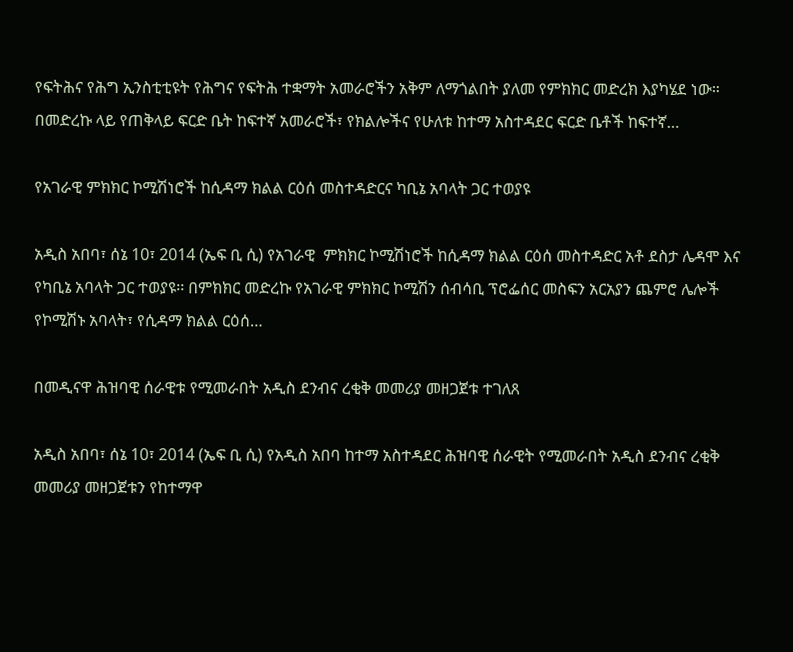የፍትሕና የሕግ ኢንስቲቲዩት የሕግና የፍትሕ ተቋማት አመራሮችን አቅም ለማጎልበት ያለመ የምክክር መድረክ እያካሄደ ነው። በመድረኩ ላይ የጠቅላይ ፍርድ ቤት ከፍተኛ አመራሮች፣ የክልሎችና የሁለቱ ከተማ አስተዳደር ፍርድ ቤቶች ከፍተኛ…

የአገራዊ ምክክር ኮሚሽነሮች ከሲዳማ ክልል ርዕሰ መስተዳድርና ካቢኔ አባላት ጋር ተወያዩ

አዲስ አበባ፣ ሰኔ 10፣ 2014 (ኤፍ ቢ ሲ) የአገራዊ  ምክክር ኮሚሽነሮች ከሲዳማ ክልል ርዕሰ መስተዳድር አቶ ደስታ ሌዳሞ እና የካቢኔ አባላት ጋር ተወያዩ፡፡ በምክክር መድረኩ የአገራዊ ምክክር ኮሚሽን ሰብሳቢ ፕሮፌሰር መስፍን አርአያን ጨምሮ ሌሎች የኮሚሽኑ አባላት፣ የሲዳማ ክልል ርዕሰ…

በመዲናዋ ሕዝባዊ ሰራዊቱ የሚመራበት አዲስ ደንብና ረቂቅ መመሪያ መዘጋጀቱ ተገለጸ

አዲስ አበባ፣ ሰኔ 10፣ 2014 (ኤፍ ቢ ሲ) የአዲስ አበባ ከተማ አስተዳደር ሕዝባዊ ሰራዊት የሚመራበት አዲስ ደንብና ረቂቅ መመሪያ መዘጋጀቱን የከተማዋ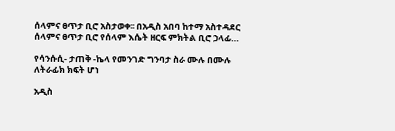ሰላምና ፀጥታ ቢሮ አስታወቀ፡፡ በአዲስ አበባ ከተማ አስተዳደር ሰላምና ፀጥታ ቢሮ የሰላም እሴት ዘርፍ ምክትል ቢሮ ኃላፊ…

የሳንሱሲ- ታጠቅ -ኬላ የመንገድ ግንባታ ስራ ሙሉ በሙሉ ለትራፊክ ክፍት ሆነ

አዲስ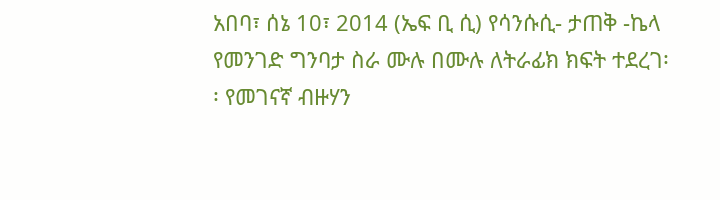አበባ፣ ሰኔ 10፣ 2014 (ኤፍ ቢ ሲ) የሳንሱሲ- ታጠቅ -ኬላ የመንገድ ግንባታ ስራ ሙሉ በሙሉ ለትራፊክ ክፍት ተደረገ፡፡ የመገናኛ ብዙሃን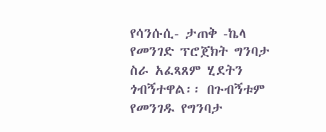የሳንሱሲ- ታጠቅ -ኬላ የመንገድ ፕሮጀክት ግንባታ ስራ አፈጻጸም ሂደትን ጎብኝተዋል፡፡ በጉብኝቱም የመንገዱ የግንባታ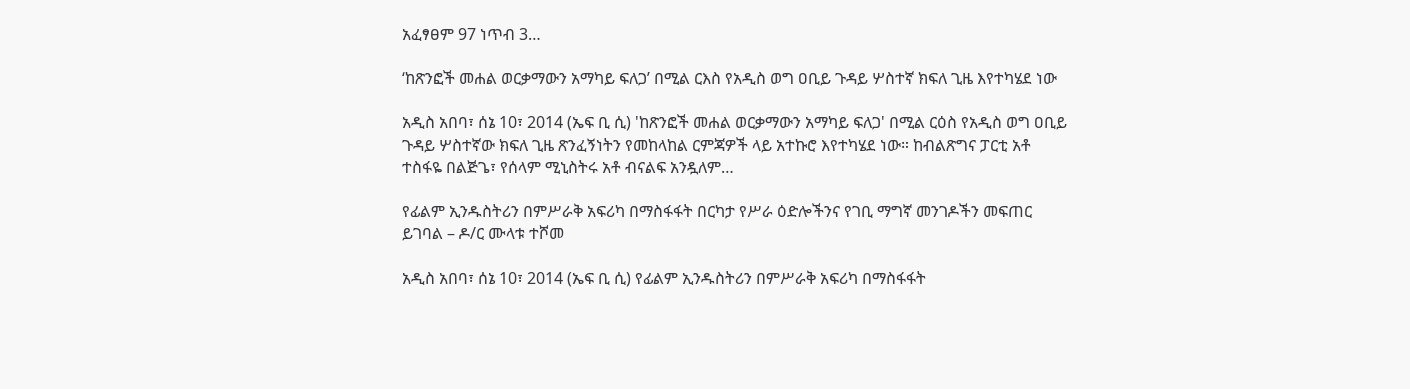አፈፃፀም 97 ነጥብ 3…

‘ከጽንፎች መሐል ወርቃማውን አማካይ ፍለጋ’ በሚል ርእስ የአዲስ ወግ ዐቢይ ጉዳይ ሦስተኛ ክፍለ ጊዜ እየተካሄደ ነው

አዲስ አበባ፣ ሰኔ 10፣ 2014 (ኤፍ ቢ ሲ) 'ከጽንፎች መሐል ወርቃማውን አማካይ ፍለጋ' በሚል ርዕስ የአዲስ ወግ ዐቢይ ጉዳይ ሦስተኛው ክፍለ ጊዜ ጽንፈኝነትን የመከላከል ርምጃዎች ላይ አተኩሮ እየተካሄደ ነው። ከብልጽግና ፓርቲ አቶ ተስፋዬ በልጅጌ፣ የሰላም ሚኒስትሩ አቶ ብናልፍ አንዷለም…

የፊልም ኢንዱስትሪን በምሥራቅ አፍሪካ በማስፋፋት በርካታ የሥራ ዕድሎችንና የገቢ ማግኛ መንገዶችን መፍጠር ይገባል – ዶ/ር ሙላቱ ተሾመ

አዲስ አበባ፣ ሰኔ 10፣ 2014 (ኤፍ ቢ ሲ) የፊልም ኢንዱስትሪን በምሥራቅ አፍሪካ በማስፋፋት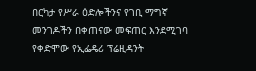በርካታ የሥራ ዕድሎችንና የገቢ ማግኛ መንገዶችን በቀጠናው መፍጠር እንደሚገባ የቀድሞው የኢፌዴሪ ፕሬዚዳንት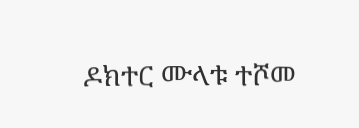ዶክተር ሙላቱ ተሾመ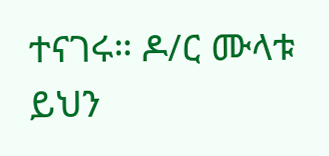ተናገሩ። ዶ/ር ሙላቱ ይህን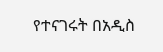የተናገሩት በአዲስ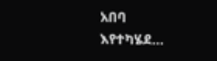አበባ እየተካሄደ…